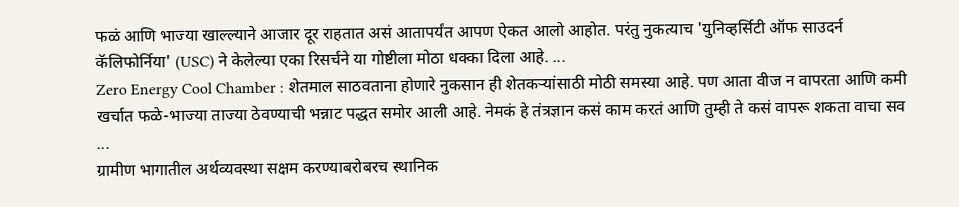फळं आणि भाज्या खाल्ल्याने आजार दूर राहतात असं आतापर्यंत आपण ऐकत आलो आहोत. परंतु नुकत्याच 'युनिव्हर्सिटी ऑफ साउदर्न कॅलिफोर्निया' (USC) ने केलेल्या एका रिसर्चने या गोष्टीला मोठा धक्का दिला आहे. ...
Zero Energy Cool Chamber : शेतमाल साठवताना होणारे नुकसान ही शेतकऱ्यांसाठी मोठी समस्या आहे. पण आता वीज न वापरता आणि कमी खर्चात फळे-भाज्या ताज्या ठेवण्याची भन्नाट पद्धत समोर आली आहे. नेमकं हे तंत्रज्ञान कसं काम करतं आणि तुम्ही ते कसं वापरू शकता वाचा सव ...
ग्रामीण भागातील अर्थव्यवस्था सक्षम करण्याबरोबरच स्थानिक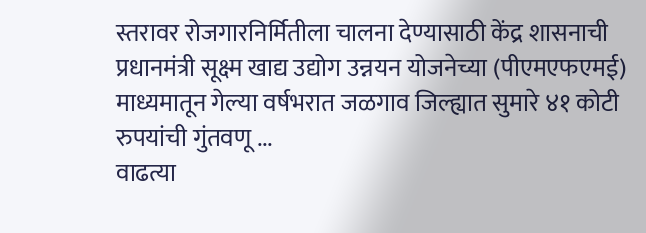स्तरावर रोजगारनिर्मितीला चालना देण्यासाठी केंद्र शासनाची प्रधानमंत्री सूक्ष्म खाद्य उद्योग उन्नयन योजनेच्या (पीएमएफएमई) माध्यमातून गेल्या वर्षभरात जळगाव जिल्ह्यात सुमारे ४१ कोटी रुपयांची गुंतवणू ...
वाढत्या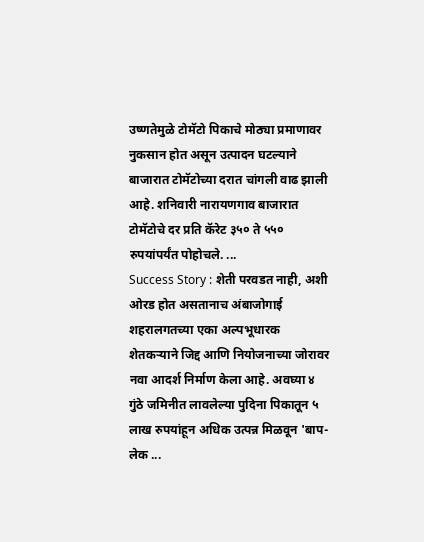उष्णतेमुळे टोमॅटो पिकाचे मोठ्या प्रमाणावर नुकसान होत असून उत्पादन घटल्याने बाजारात टोमॅटोच्या दरात चांगली वाढ झाली आहे. शनिवारी नारायणगाव बाजारात टोमॅटोचे दर प्रति कॅरेट ३५० ते ५५० रुपयांपर्यंत पोहोचले. ...
Success Story : शेती परवडत नाही, अशी ओरड होत असतानाच अंबाजोगाई शहरालगतच्या एका अल्पभूधारक शेतकऱ्याने जिद्द आणि नियोजनाच्या जोरावर नवा आदर्श निर्माण केला आहे. अवघ्या ४ गुंठे जमिनीत लावलेल्या पुदिना पिकातून ५ लाख रुपयांहून अधिक उत्पन्न मिळवून 'बाप-लेक ...